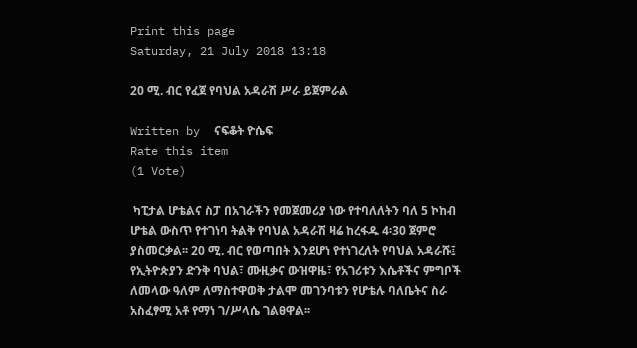Print this page
Saturday, 21 July 2018 13:18

20 ሚ. ብር የፈጀ የባህል አዳራሽ ሥራ ይጀምራል

Written by  ናፍቆት ዮሴፍ
Rate this item
(1 Vote)

 ካፒታል ሆቴልና ስፓ በአገራችን የመጀመሪያ ነው የተባለለትን ባለ 5 ኮከብ ሆቴል ውስጥ የተገነባ ትልቅ የባህል አዳራሽ ዛሬ ከረፋዱ 4፡30 ጀምሮ ያስመርቃል፡፡ 20 ሚ. ብር የወጣበት እንደሆነ የተነገረለት የባህል አዳራሹ፤ የኢትዮጵያን ድንቅ ባህል፣ ሙዚቃና ውዝዋዜ፣ የአገሪቱን እሴቶችና ምግቦች ለመላው ዓለም ለማስተዋወቅ ታልሞ መገንባቱን የሆቴሉ ባለቤትና ስራ አስፈፃሚ አቶ የማነ ገ/ሥላሴ ገልፀዋል፡፡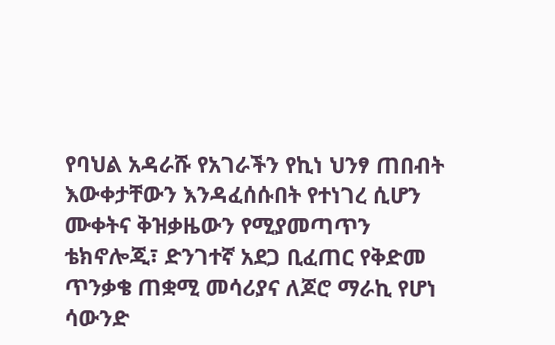የባህል አዳራሹ የአገራችን የኪነ ህንፃ ጠበብት እውቀታቸውን እንዳፈሰሱበት የተነገረ ሲሆን ሙቀትና ቅዝቃዜውን የሚያመጣጥን ቴክኖሎጂ፣ ድንገተኛ አደጋ ቢፈጠር የቅድመ ጥንቃቄ ጠቋሚ መሳሪያና ለጆሮ ማራኪ የሆነ ሳውንድ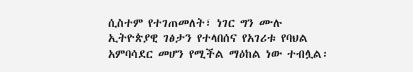ሲስተም የተገጠመለት፣ ነገር ግን ሙሉ ኢትዮጵያዊ ገፅታን የተላበሰና የአገሪቱ የባህል አምባሳደር መሆን የሚችል ማዕከል ነው ተብሏል፡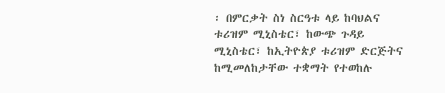፡ በምርቃት ስነ ስርዓቱ ላይ ከባህልና ቱሪዝም ሚኒስቴር፣ ከውጭ ጉዳይ ሚኒስቴር፣ ከኢትዮጵያ ቱሪዝም ድርጅትና ከሚመለከታቸው ተቋማት የተወከሉ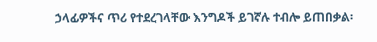ኃላፊዎችና ጥሪ የተደረገላቸው እንግዶች ይገኛሉ ተብሎ ይጠበቃል፡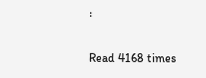፡

Read 4168 times